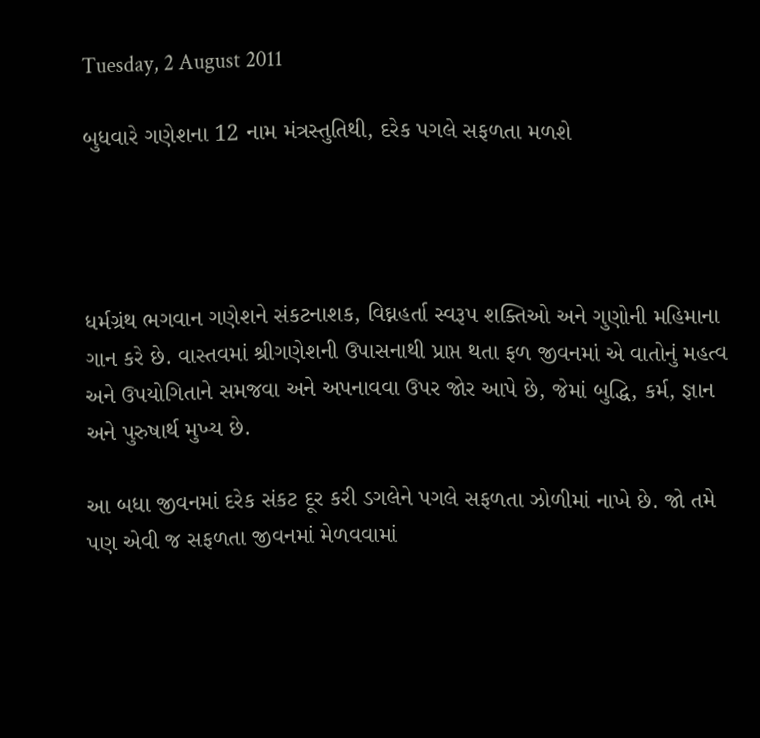Tuesday, 2 August 2011

બુધવારે ગણેશના 12 નામ મંત્રસ્તુતિથી, દરેક પગલે સફળતા મળશે




ધર્મગ્રંથ ભગવાન ગણેશને સંકટનાશક, વિઘ્નહર્તા સ્વરૂપ શક્તિઓ અને ગુણોની મહિમાના ગાન કરે છે. વાસ્તવમાં શ્રીગણેશની ઉપાસનાથી પ્રાપ્ત થતા ફળ જીવનમાં એ વાતોનું મહત્વ અને ઉપયોગિતાને સમજવા અને અપનાવવા ઉપર જોર આપે છે, જેમાં બુદ્ધિ, કર્મ, જ્ઞાન અને પુરુષાર્થ મુખ્ય છે.

આ બધા જીવનમાં દરેક સંકટ દૂર કરી ડગલેને પગલે સફળતા ઝોળીમાં નાખે છે. જો તમે પણ એવી જ સફળતા જીવનમાં મેળવવામાં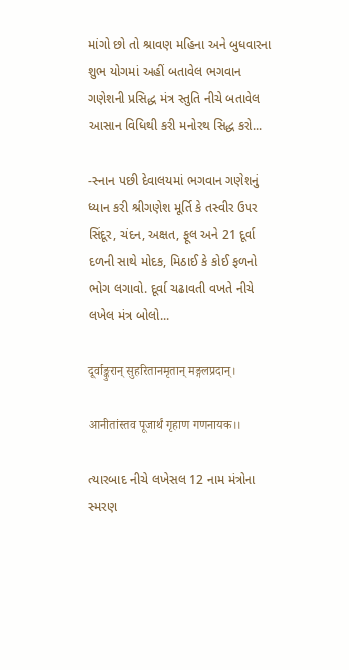માંગો છો તો શ્રાવણ મહિના અને બુધવારના શુભ યોગમાં અહીં બતાવેલ ભગવાન ગણેશની પ્રસિદ્ધ મંત્ર સ્તુતિ નીચે બતાવેલ આસાન વિધિથી કરી મનોરથ સિદ્ધ કરો...

-સ્નાન પછી દેવાલયમાં ભગવાન ગણેશનું ધ્યાન કરી શ્રીગણેશ મૂર્તિ કે તસ્વીર ઉપર સિંદૂર, ચંદન, અક્ષત, ફૂલ અને 21 દૂર્વા દળની સાથે મોદક, મિઠાઈ કે કોઈ ફળનો ભોગ લગાવો. દૂર્વા ચઢાવતી વખતે નીચે લખેલ મંત્ર બોલો...

दूर्वाङ्कुरान् सुहरितानमृतान् मङ्गलप्रदान्।

आनीतांस्तव पूजार्थं गृहाण गणनायक।।

ત્યારબાદ નીચે લખેસલ 12 નામ મંત્રોના સ્મરણ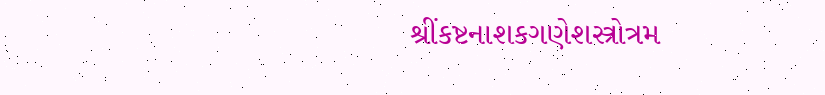શ્રીંકષ્ટનાશકગણેશસ્ત્રોત્રમ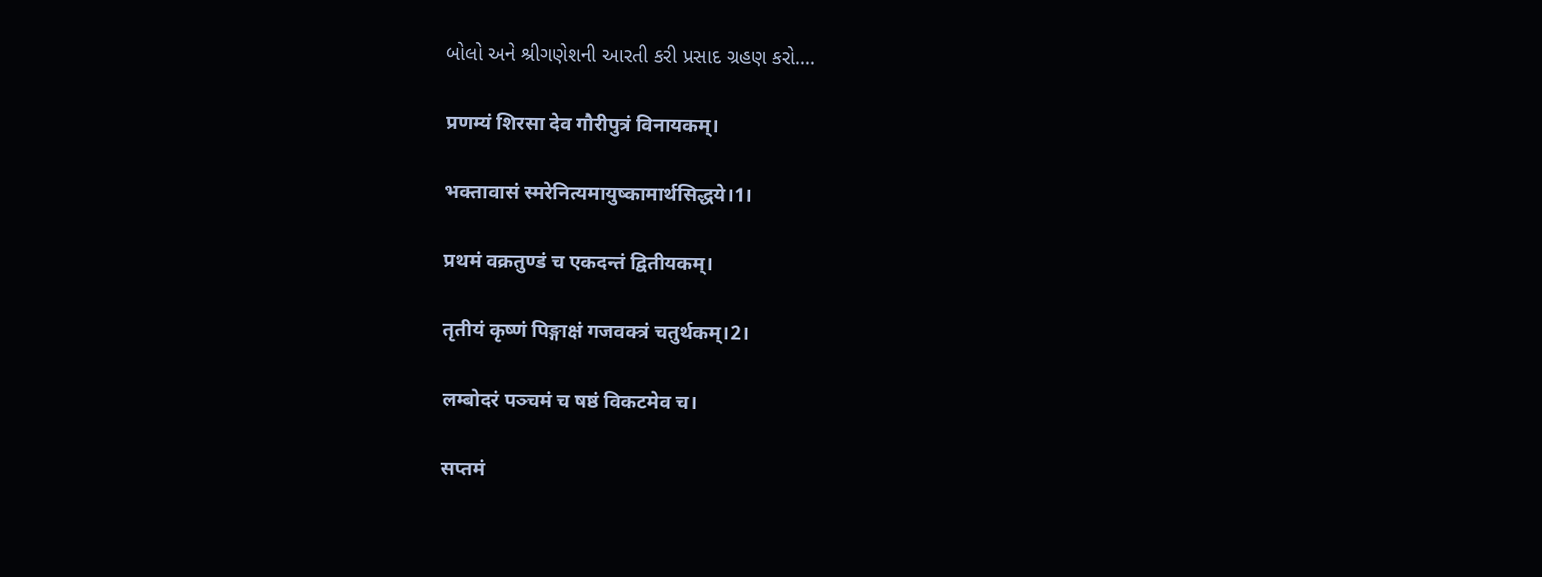બોલો અને શ્રીગણેશની આરતી કરી પ્રસાદ ગ્રહણ કરો....

प्रणम्यं शिरसा देव गौरीपुत्रं विनायकम्।

भक्तावासं स्मरेनित्यमायुष्कामार्थसिद्धये।1।

प्रथमं वक्रतुण्डं च एकदन्तं द्वितीयकम्।

तृतीयं कृष्णं पिङ्गाक्षं गजवक्त्रं चतुर्थकम्।2।

लम्बोदरं पञ्चमं च षष्ठं विकटमेव च।

सप्तमं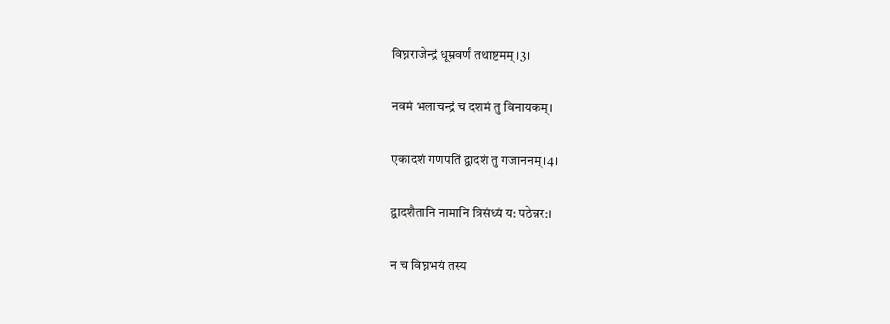विघ्नराजेन्द्रं धूम्रवर्णं तथाष्टमम् ।3।

नवमं भलाचन्द्रं च दशमं तु विनायकम्।

एकादशं गणपतिं द्वादशं तु गजाननम्।4।

द्वादशैतानि नामानि त्रिसंध्यं य: पठेन्नर:।

न च विघ्नभयं तस्य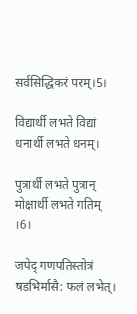सर्वसिद्धिकरं परम्।5।

विद्यार्थी लभते विद्यां धनार्थी लभते धनम्।

पुत्रार्थी लभते पुत्रान् मोक्षार्थी लभते गतिम् ।6।

जपेद् गणपतिस्तोत्रं षडभिर्मासै: फलं लभेत्।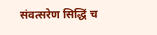संवत्सरेण सिद्धिं च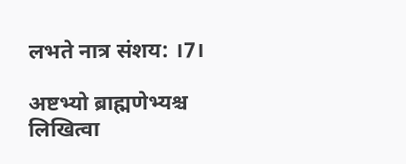लभते नात्र संशय: ।7।

अष्टभ्यो ब्राह्मणेभ्यश्च लिखित्वा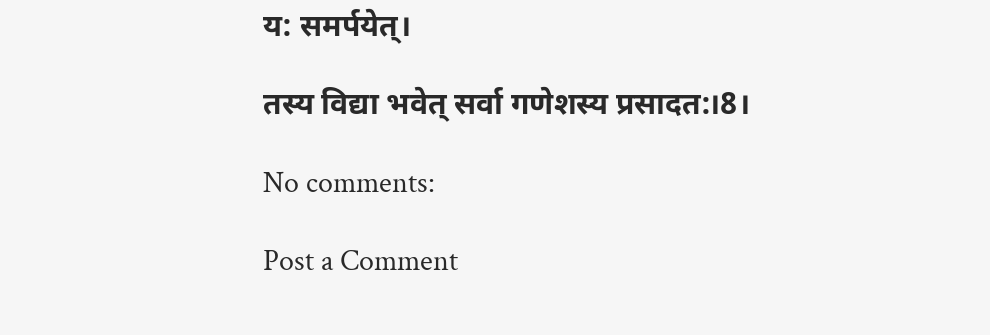य: समर्पयेत्।

तस्य विद्या भवेत् सर्वा गणेशस्य प्रसादत:।8।

No comments:

Post a Comment